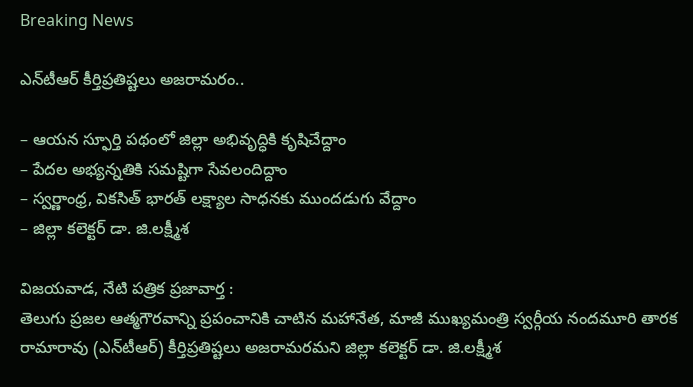Breaking News

ఎన్‌టీఆర్ కీర్తిప్ర‌తిష్ట‌లు అజ‌రామ‌రం..

– ఆయ‌న స్ఫూర్తి ప‌థంలో జిల్లా అభివృద్ధికి కృషిచేద్దాం
– పేద‌ల అభ్య‌న్న‌తికి స‌మ‌ష్టిగా సేవ‌లందిద్దాం
– స్వ‌ర్ణాంధ్ర, విక‌సిత్ భార‌త్ ల‌క్ష్యాల సాధ‌న‌కు ముంద‌డుగు వేద్దాం
– జిల్లా క‌లెక్ట‌ర్ డా. జి.ల‌క్ష్మీశ‌

విజయవాడ, నేటి పత్రిక ప్రజావార్త :
తెలుగు ప్ర‌జ‌ల ఆత్మగౌరవాన్ని ప్రపంచానికి చాటిన మహానేత, మాజీ ముఖ్యమంత్రి స్వ‌ర్గీయ నందమూరి తారక రామారావు (ఎన్‌టీఆర్) కీర్తిప్రతిష్టలు అజరామరమని జిల్లా కలెక్టర్ డా. జి.లక్ష్మీశ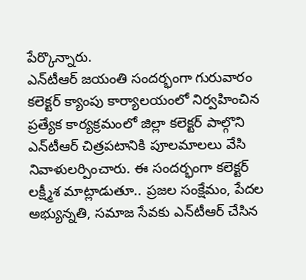పేర్కొన్నారు.
ఎన్‌టీఆర్ జయంతి సందర్భంగా గురువారం క‌లెక్ట‌ర్ క్యాంపు కార్యాల‌యంలో నిర్వ‌హించిన ప్ర‌త్యేక కార్యక్రమంలో జిల్లా కలెక్టర్ పాల్గొని ఎన్‌టీఆర్ చిత్రపటానికి పూలమాలలు వేసి నివాళులర్పించారు. ఈ సందర్భంగా క‌లెక్ట‌ర్ ల‌క్ష్మీశ మాట్లాడుతూ.. ప్రజల సంక్షేమం, పేదల అభ్యున్నతి, సమాజ సేవకు ఎన్‌టీఆర్ చేసిన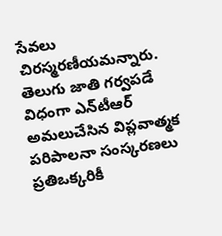సేవలు చిరస్మరణీయమన్నారు. తెలుగు జాతి గ‌ర్వ‌ప‌డే విధంగా ఎన్‌టీఆర్ అమ‌లుచేసిన‌ విప్ల‌వాత్మ‌క ప‌రిపాల‌నా సంస్క‌ర‌ణ‌లు ప్ర‌తిఒక్క‌రికీ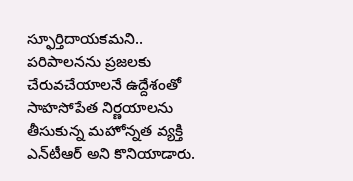స్ఫూర్తిదాయ‌క‌మ‌ని.. ప‌రిపాల‌న‌ను ప్ర‌జ‌ల‌కు చేరువ‌చేయాల‌నే ఉద్దేశంతో సాహ‌సోపేత నిర్ణ‌యాల‌ను తీసుకున్న మ‌హోన్న‌త వ్య‌క్తి ఎన్‌టీఆర్ అని కొనియాడారు.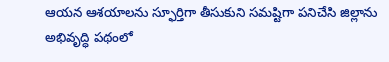ఆయన ఆశయాలను స్ఫూర్తిగా తీసుకుని సమష్టిగా ప‌నిచేసి జిల్లాను అభివృద్ధి ప‌థంలో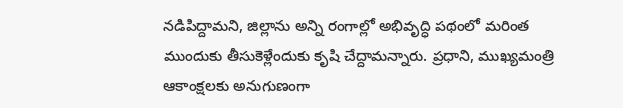న‌డిపిద్దామ‌ని, జిల్లాను అన్ని రంగాల్లో అభివృద్ధి పథంలో మ‌రింత ముందుకు తీసుకెళ్లేందుకు కృషి చేద్దామ‌న్నారు. ప్ర‌ధాని, ముఖ్య‌మంత్రి ఆకాంక్ష‌లకు అనుగుణంగా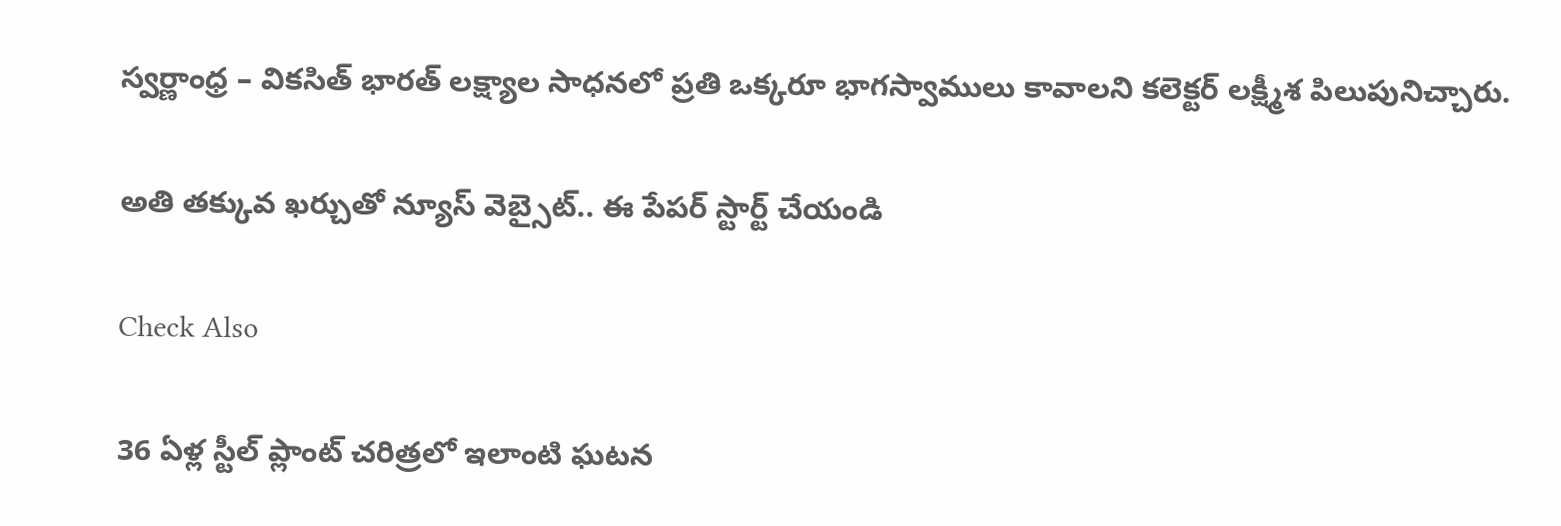స్వర్ణాంధ్ర – వికసిత్ భారత్ లక్ష్యాల సాధనలో ప్రతి ఒక్కరూ భాగస్వాములు కావాలని క‌లెక్ట‌ర్ ల‌క్ష్మీశ పిలుపునిచ్చారు.

అతి తక్కువ ఖర్చుతో న్యూస్ వెబ్సైట్.. ఈ పేపర్ స్టార్ట్ చేయండి

Check Also

36 ఏళ్ల స్టీల్ ప్లాంట్ చరిత్రలో ఇలాంటి ఘటన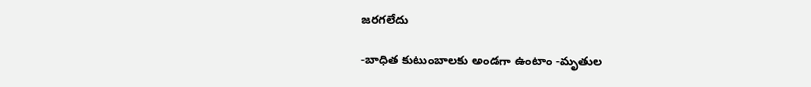జరగలేదు

-బాధిత కుటుంబాలకు అండగా ఉంటాం -మృతుల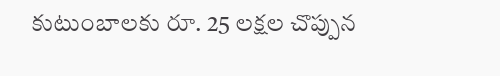కుటుంబాలకు రూ. 25 లక్షల చొప్పున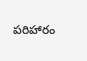పరిహారం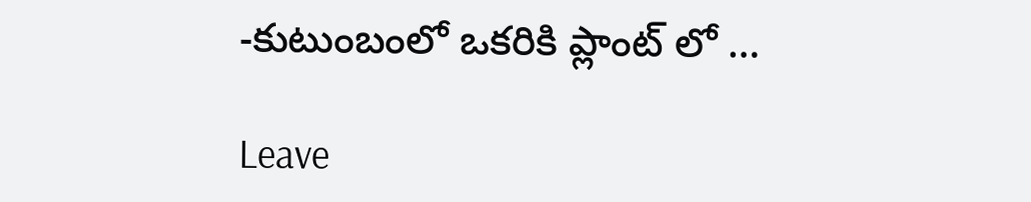-కుటుంబంలో ఒకరికి ప్లాంట్ లో …

Leave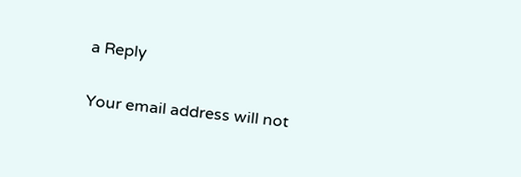a Reply

Your email address will not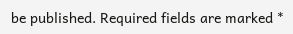be published. Required fields are marked *